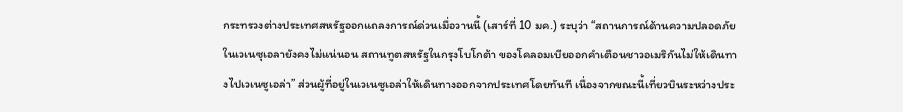กระทรวงต่างประเทศสหรัฐออกแถลงการณ์ด่วนเมื่อวานนี้ (เสาร์ที่ 10 มค.) ระบุว่า “สถานการณ์ด้านความปลอดภัยในเวเนซุเอลายังคงไม่แน่นอน สถานทูตสหรัฐในกรุงโบโกต้า ของโคลอมเบียออกคำเตือนชาวอเมริกันไม่ให้เดินทางไปเวเนซูเอล่า” ส่วนผู้ที่อยู่ในเวเนซูเอล่าให้เดินทางออกจากประเทศโดยทันที เนื่องจากขณะนี้เที่ยวบินระหว่างประ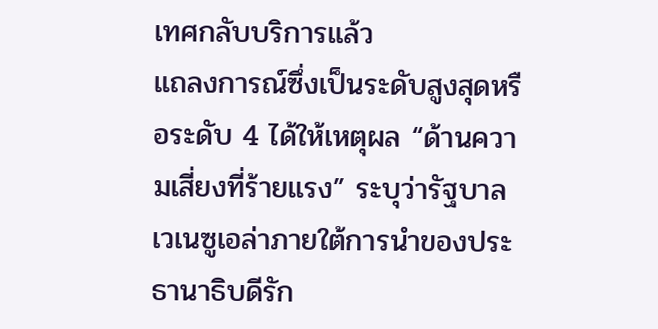เทศกลับบริการแล้ว
แถลงการณ์ซึ่งเป็นระดับสูงสุดหรือระดับ 4 ได้ให้เหตุผล “ด้านความเสี่ยงที่ร้ายแรง” ระบุว่ารัฐบาลเวเนซูเอล่าภายใต้การนำของประธานาธิบดีรัก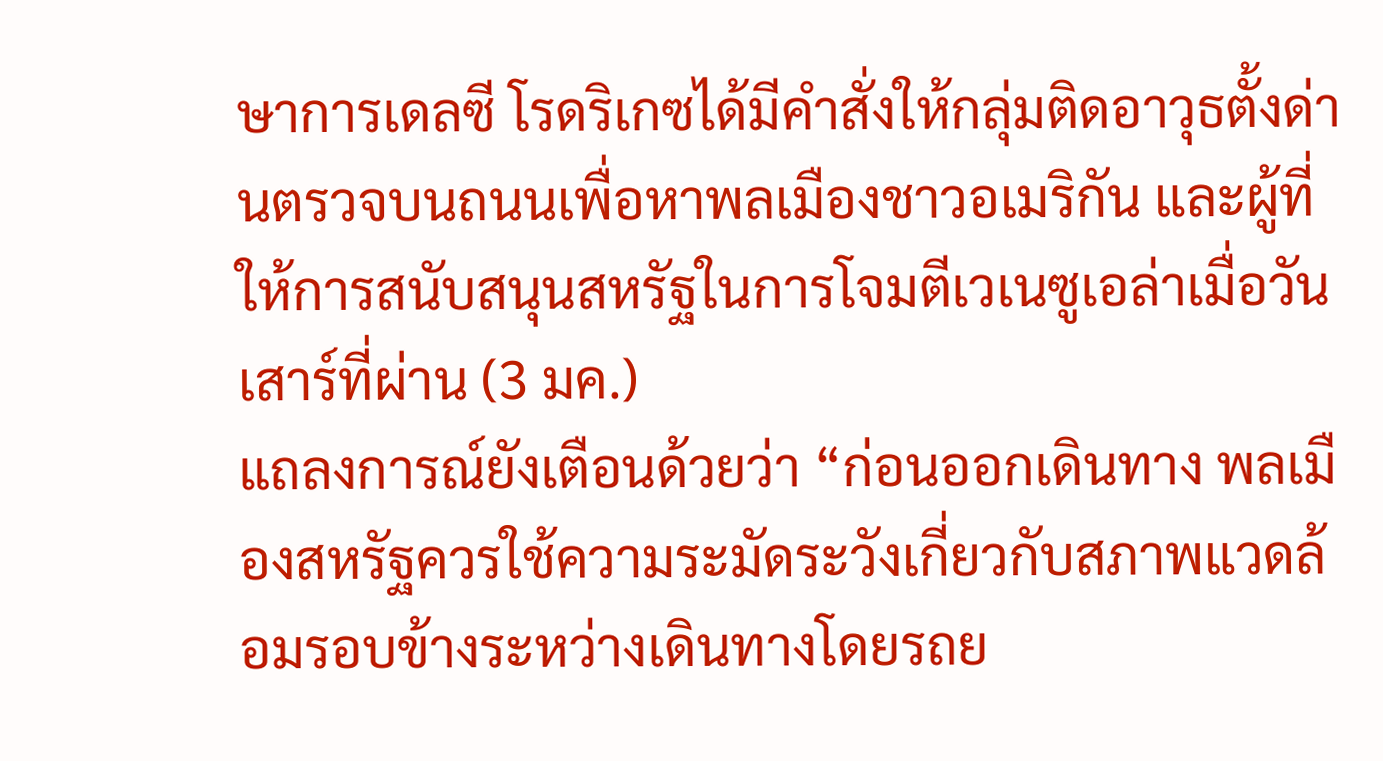ษาการเดลซี โรดริเกซได้มีคำสั่งให้กลุ่มติดอาวุธตั้งด่านตรวจบนถนนเพื่อหาพลเมืองชาวอเมริกัน และผู้ที่ให้การสนับสนุนสหรัฐในการโจมตีเวเนซูเอล่าเมื่อวันเสาร์ที่ผ่าน (3 มค.)
แถลงการณ์ยังเตือนด้วยว่า “ก่อนออกเดินทาง พลเมืองสหรัฐควรใช้ความระมัดระวังเกี่ยวกับสภาพแวดล้อมรอบข้างระหว่างเดินทางโดยรถย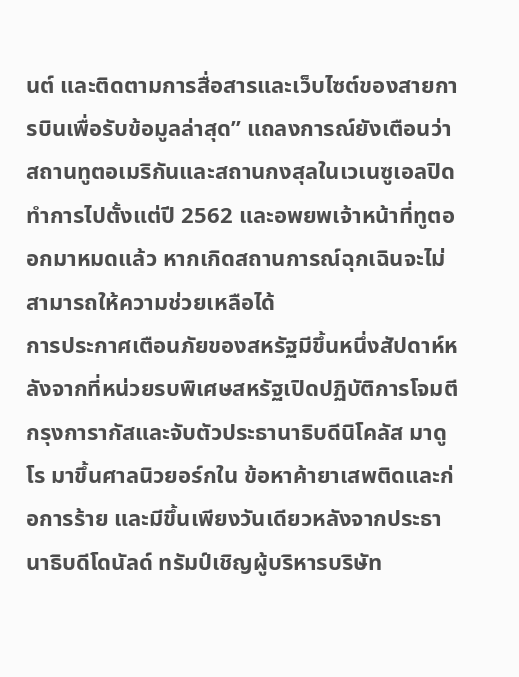นต์ และติดตามการสื่อสารและเว็บไซต์ของสายการบินเพื่อรับข้อมูลล่าสุด” แถลงการณ์ยังเตือนว่าสถานทูตอเมริกันและสถานกงสุลในเวเนซูเอลปิดทำการไปตั้งแต่ปี 2562 และอพยพเจ้าหน้าที่ทูตออกมาหมดแล้ว หากเกิดสถานการณ์ฉุกเฉินจะไม่สามารถให้ความช่วยเหลือได้
การประกาศเตือนภัยของสหรัฐมีขึ้นหนึ่งสัปดาห์หลังจากที่หน่วยรบพิเศษสหรัฐเปิดปฏิบัติการโจมตีกรุงการากัสและจับตัวประธานาธิบดีนิโคลัส มาดูโร มาขึ้นศาลนิวยอร์กใน ข้อหาค้ายาเสพติดและก่อการร้าย และมีขึ้นเพียงวันเดียวหลังจากประธานาธิบดีโดนัลด์ ทรัมป์เชิญผู้บริหารบริษัท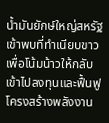น้ำมันยักษ์ใหญ่สหรัฐเข้าพบที่ทำเนียบขาวเพื่อโน้มน้าวให้กลับเข้าไปลงทุนและฟื้นฟูโครงสร้างพลังงาน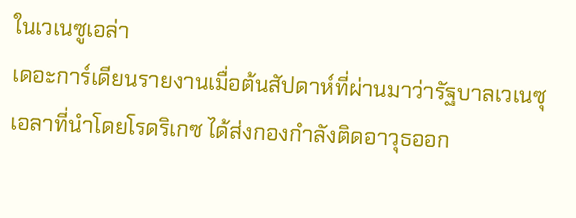ในเวเนซูเอล่า
เดอะการ์เดียนรายงานเมื่อต้นสัปดาห์ที่ผ่านมาว่ารัฐบาลเวเนซุเอลาที่นำโดยโรดริเกซ ได้ส่งกองกำลังติดอาวุธออก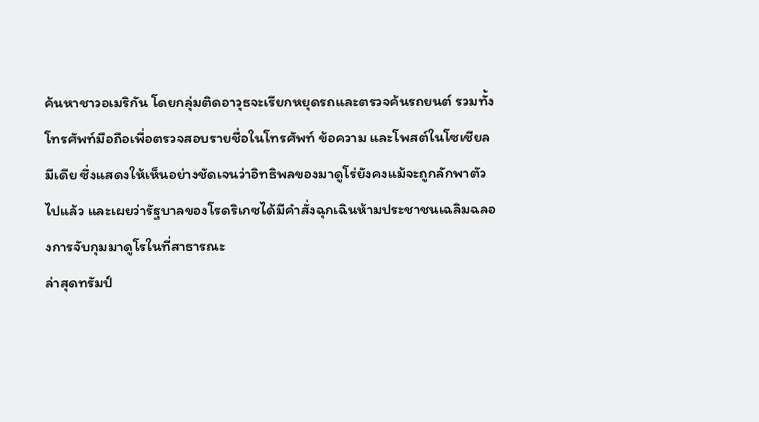ค้นหาชาวอเมริกัน โดยกลุ่มติดอาวุธจะเรียกหยุดรถและตรวจค้นรถยนต์ รวมทั้งโทรศัพท์มือถือเพื่อตรวจสอบรายชื่อในโทรศัพท์ ข้อความ และโพสต์ในโซเชียลมีเดีย ซึ่งแสดงให้เห็นอย่างชัดเจนว่าอิทธิพลของมาดูโร่ยังคงแม้จะถูกลักพาตัวไปแล้ว และเผยว่ารัฐบาลของโรดริเกซได้มีคำสั่งฉุกเฉินห้ามประชาชนเฉลิมฉลองการจับกุมมาดูโรในที่สาธารณะ
ล่าสุดทรัมป์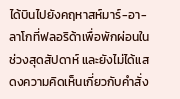ได้บินไปยังคฤหาสห์มาร์-อา-ลาโกที่ฟลอริด้าเพื่อพักผ่อนในช่วงสุดสัปดาห์ และยังไม่ได้แสดงความคิดเห็นเกี่ยวกับคำสั่ง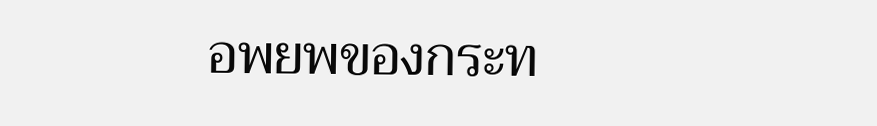อพยพของกระท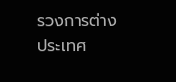รวงการต่างประเทศ